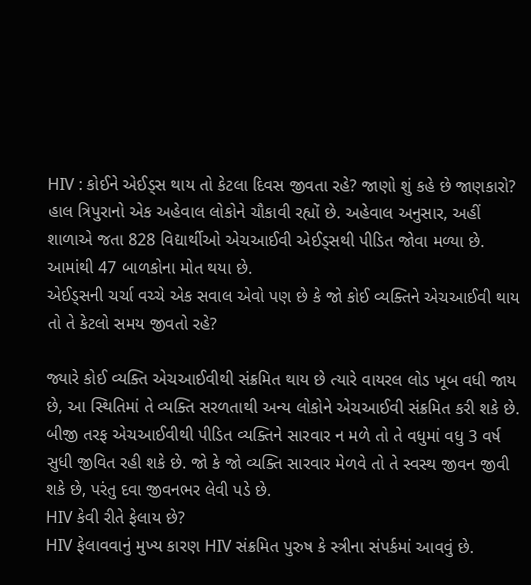HIV : કોઈને એઈડ્સ થાય તો કેટલા દિવસ જીવતા રહે? જાણો શું કહે છે જાણકારો?
હાલ ત્રિપુરાનો એક અહેવાલ લોકોને ચૌકાવી રહ્યોં છે. અહેવાલ અનુસાર, અહીં શાળાએ જતા 828 વિદ્યાર્થીઓ એચઆઈવી એઈડ્સથી પીડિત જોવા મળ્યા છે. આમાંથી 47 બાળકોના મોત થયા છે.
એઈડ્સની ચર્ચા વચ્ચે એક સવાલ એવો પણ છે કે જો કોઈ વ્યક્તિને એચઆઈવી થાય તો તે કેટલો સમય જીવતો રહે?

જ્યારે કોઈ વ્યક્તિ એચઆઈવીથી સંક્રમિત થાય છે ત્યારે વાયરલ લોડ ખૂબ વધી જાય છે, આ સ્થિતિમાં તે વ્યક્તિ સરળતાથી અન્ય લોકોને એચઆઈવી સંક્રમિત કરી શકે છે.
બીજી તરફ એચઆઈવીથી પીડિત વ્યક્તિને સારવાર ન મળે તો તે વધુમાં વધુ 3 વર્ષ સુધી જીવિત રહી શકે છે. જો કે જો વ્યક્તિ સારવાર મેળવે તો તે સ્વસ્થ જીવન જીવી શકે છે, પરંતુ દવા જીવનભર લેવી પડે છે.
HIV કેવી રીતે ફેલાય છે?
HIV ફેલાવવાનું મુખ્ય કારણ HIV સંક્રમિત પુરુષ કે સ્ત્રીના સંપર્કમાં આવવું છે.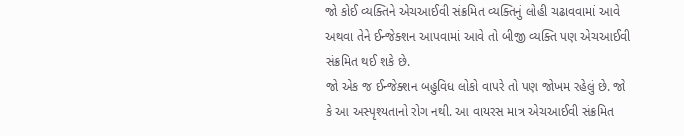જો કોઈ વ્યક્તિને એચઆઈવી સંક્રમિત વ્યક્તિનું લોહી ચઢાવવામાં આવે અથવા તેને ઈન્જેક્શન આપવામાં આવે તો બીજી વ્યક્તિ પણ એચઆઈવી સંક્રમિત થઈ શકે છે.
જો એક જ ઈન્જેક્શન બહુવિધ લોકો વાપરે તો પણ જોખમ રહેલું છે. જો કે આ અસ્પૃશ્યતાનો રોગ નથી. આ વાયરસ માત્ર એચઆઈવી સંક્રમિત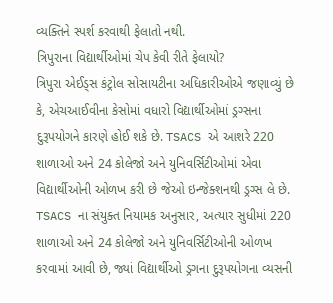વ્યક્તિને સ્પર્શ કરવાથી ફેલાતો નથી.
ત્રિપુરાના વિદ્યાર્થીઓમાં ચેપ કેવી રીતે ફેલાયો?
ત્રિપુરા એઈડ્સ કંટ્રોલ સોસાયટીના અધિકારીઓએ જણાવ્યું છે કે, એચઆઈવીના કેસોમાં વધારો વિદ્યાર્થીઓમાં ડ્રગ્સના દુરૂપયોગને કારણે હોઈ શકે છે. TSACS એ આશરે 220 શાળાઓ અને 24 કોલેજો અને યુનિવર્સિટીઓમાં એવા વિદ્યાર્થીઓની ઓળખ કરી છે જેઓ ઇન્જેક્શનથી ડ્રગ્સ લે છે.
TSACS ના સંયુક્ત નિયામક અનુસાર, અત્યાર સુધીમાં 220 શાળાઓ અને 24 કોલેજો અને યુનિવર્સિટીઓની ઓળખ કરવામાં આવી છે, જ્યાં વિદ્યાર્થીઓ ડ્રગના દુરૂપયોગના વ્યસની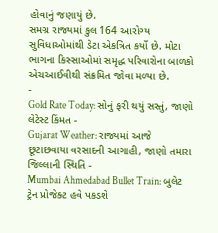હોવાનું જણાયું છે.
સમગ્ર રાજ્યમાં કુલ 164 આરોગ્ય સુવિધાઓમાંથી ડેટા એકત્રિત કર્યો છે. મોટા ભાગના કિસ્સાઓમાં સમૃદ્ધ પરિવારોના બાળકો એચઆઈવીથી સંક્રમિત જોવા મળ્યા છે.
-
Gold Rate Today: સોનું ફરી થયું સસ્તું, જાણો લેટેસ્ટ કિંમત -
Gujarat Weather: રાજ્યમાં આજે છૂટાછવાયા વરસાદની આગાહી, જાણો તમારા જિલ્લાની સ્થિતિ -
Mumbai Ahmedabad Bullet Train: બુલેટ ટ્રેન પ્રોજેક્ટ હવે પકડશે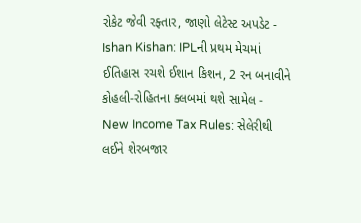રોકેટ જેવી રફ્તાર, જાણો લેટેસ્ટ અપડેટ -
Ishan Kishan: IPLની પ્રથમ મેચમાં ઈતિહાસ રચશે ઈશાન કિશન, 2 રન બનાવીને કોહલી-રોહિતના ક્લબમાં થશે સામેલ -
New Income Tax Rules: સેલેરીથી લઈને શેરબજાર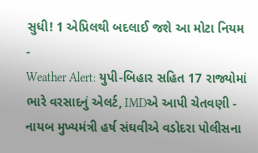સુધી! 1 એપ્રિલથી બદલાઈ જશે આ મોટા નિયમ -
Weather Alert: યુપી-બિહાર સહિત 17 રાજ્યોમાં ભારે વરસાદનું એલર્ટ, IMDએ આપી ચેતવણી -
નાયબ મુખ્યમંત્રી હર્ષ સંઘવીએ વડોદરા પોલીસના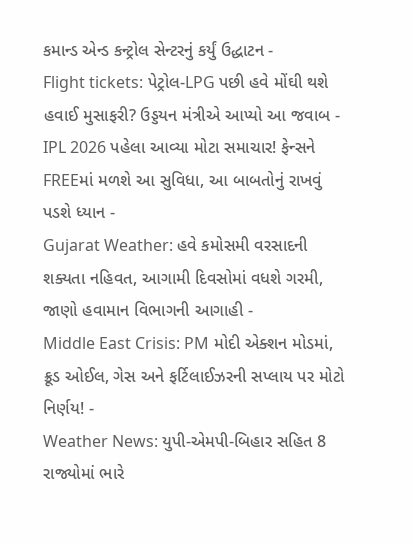કમાન્ડ એન્ડ કન્ટ્રોલ સેન્ટરનું કર્યું ઉદ્ધાટન -
Flight tickets: પેટ્રોલ-LPG પછી હવે મોંઘી થશે હવાઈ મુસાફરી? ઉડ્ડયન મંત્રીએ આપ્યો આ જવાબ -
IPL 2026 પહેલા આવ્યા મોટા સમાચાર! ફેન્સને FREEમાં મળશે આ સુવિધા, આ બાબતોનું રાખવું પડશે ધ્યાન -
Gujarat Weather: હવે કમોસમી વરસાદની શક્યતા નહિવત, આગામી દિવસોમાં વધશે ગરમી, જાણો હવામાન વિભાગની આગાહી -
Middle East Crisis: PM મોદી એક્શન મોડમાં, ક્રૂડ ઓઈલ, ગેસ અને ફર્ટિલાઈઝરની સપ્લાય પર મોટો નિર્ણય! -
Weather News: યુપી-એમપી-બિહાર સહિત 8 રાજ્યોમાં ભારે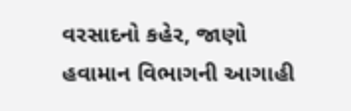વરસાદનો કહેર, જાણો હવામાન વિભાગની આગાહી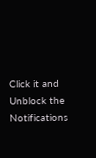Click it and Unblock the Notifications